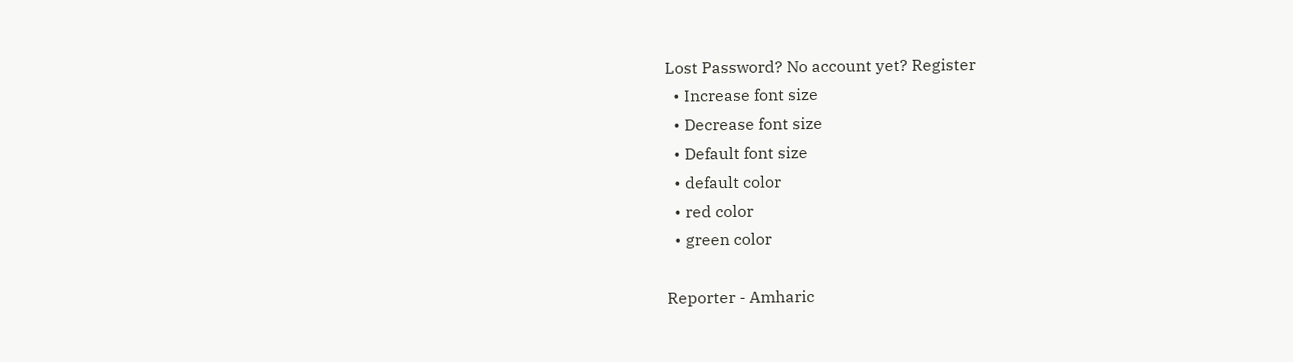Lost Password? No account yet? Register
  • Increase font size
  • Decrease font size
  • Default font size
  • default color
  • red color
  • green color

Reporter - Amharic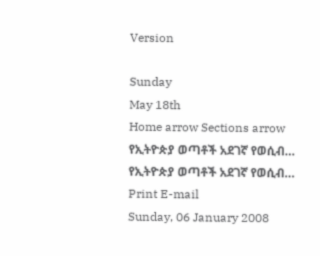Version

Sunday
May 18th
Home arrow Sections arrow የኢትዮጵያ ወጣቶች አደገኛ የወሲብ…
የኢትዮጵያ ወጣቶች አደገኛ የወሲብ… Print E-mail
Sunday, 06 January 2008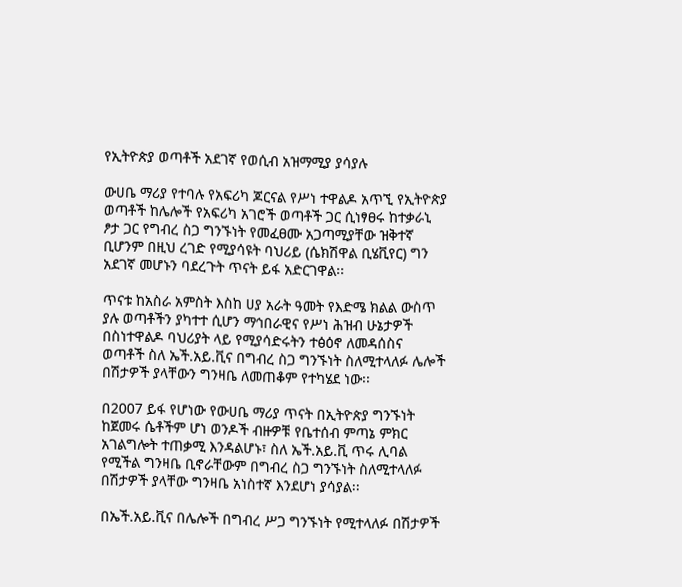የኢትዮጵያ ወጣቶች አደገኛ የወሲብ አዝማሚያ ያሳያሉ

ውሀቤ ማሪያ የተባሉ የአፍሪካ ጆርናል የሥነ ተዋልዶ አጥኚ የኢትዮጵያ ወጣቶች ከሌሎች የአፍሪካ አገሮች ወጣቶች ጋር ሲነፃፀሩ ከተቃራኒ ፆታ ጋር የግብረ ስጋ ግንኙነት የመፈፀሙ አጋጣሚያቸው ዝቅተኛ ቢሆንም በዚህ ረገድ የሚያሳዩት ባህሪይ (ሴክሽዋል ቢሄቪየር) ግን አደገኛ መሆኑን ባደረጉት ጥናት ይፋ አድርገዋል፡፡

ጥናቱ ከአስራ አምስት እስከ ሀያ አራት ዓመት የእድሜ ክልል ውስጥ ያሉ ወጣቶችን ያካተተ ሲሆን ማኅበራዊና የሥነ ሕዝብ ሁኔታዎች በስነተዋልዶ ባህሪያት ላይ የሚያሳድሩትን ተፅዕኖ ለመዳሰስና ወጣቶች ስለ ኤች.አይ.ቪና በግብረ ስጋ ግንኙነት ስለሚተላለፉ ሌሎች በሽታዎች ያላቸውን ግንዛቤ ለመጠቆም የተካሄደ ነው፡፡

በ2007 ይፋ የሆነው የውሀቤ ማሪያ ጥናት በኢትዮጵያ ግንኙነት ከጀመሩ ሴቶችም ሆነ ወንዶች ብዙዎቹ የቤተሰብ ምጣኔ ምክር አገልግሎት ተጠቃሚ እንዳልሆኑ፣ ስለ ኤች.አይ.ቪ ጥሩ ሊባል የሚችል ግንዛቤ ቢኖራቸውም በግብረ ስጋ ግንኙነት ስለሚተላለፉ በሽታዎች ያላቸው ግንዛቤ አነስተኛ እንደሆነ ያሳያል፡፡

በኤች.አይ.ቪና በሌሎች በግብረ ሥጋ ግንኙነት የሚተላለፉ በሽታዎች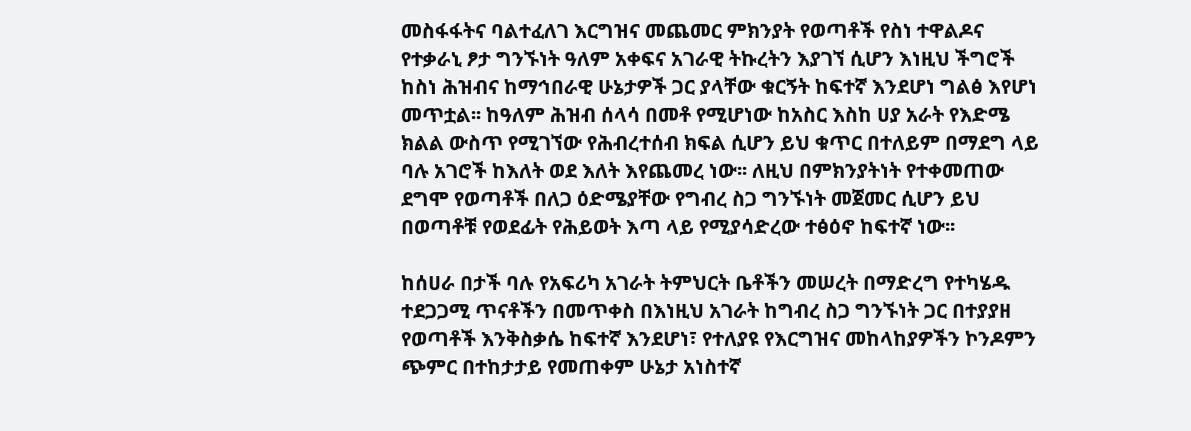መስፋፋትና ባልተፈለገ እርግዝና መጨመር ምክንያት የወጣቶች የስነ ተዋልዶና የተቃራኒ ፆታ ግንኙነት ዓለም አቀፍና አገራዊ ትኩረትን እያገኘ ሲሆን እነዚህ ችግሮች ከስነ ሕዝብና ከማኅበራዊ ሁኔታዎች ጋር ያላቸው ቁርኝት ከፍተኛ እንደሆነ ግልፅ እየሆነ መጥቷል፡፡ ከዓለም ሕዝብ ሰላሳ በመቶ የሚሆነው ከአስር እስከ ሀያ አራት የእድሜ ክልል ውስጥ የሚገኘው የሕብረተሰብ ክፍል ሲሆን ይህ ቁጥር በተለይም በማደግ ላይ ባሉ አገሮች ከእለት ወደ እለት እየጨመረ ነው፡፡ ለዚህ በምክንያትነት የተቀመጠው ደግሞ የወጣቶች በለጋ ዕድሜያቸው የግብረ ስጋ ግንኙነት መጀመር ሲሆን ይህ በወጣቶቹ የወደፊት የሕይወት እጣ ላይ የሚያሳድረው ተፅዕኖ ከፍተኛ ነው፡፡

ከሰሀራ በታች ባሉ የአፍሪካ አገራት ትምህርት ቤቶችን መሠረት በማድረግ የተካሄዱ ተደጋጋሚ ጥናቶችን በመጥቀስ በእነዚህ አገራት ከግብረ ስጋ ግንኙነት ጋር በተያያዘ የወጣቶች እንቅስቃሴ ከፍተኛ እንደሆነ፣ የተለያዩ የእርግዝና መከላከያዎችን ኮንዶምን ጭምር በተከታታይ የመጠቀም ሁኔታ አነስተኛ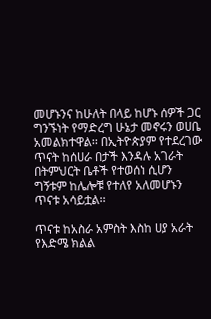መሆኑንና ከሁለት በላይ ከሆኑ ሰዎች ጋር ግንኙነት የማድረግ ሁኔታ መኖሩን ወሀቤ አመልክተዋል፡፡ በኢትዮጵያም የተደረገው ጥናት ከሰሀራ በታች እንዳሉ አገራት በትምህርት ቤቶች የተወሰነ ሲሆን ግኝቱም ከሌሎቹ የተለየ አለመሆኑን ጥናቱ አሳይቷል፡፡

ጥናቱ ከአስራ አምስት እስከ ሀያ አራት የእድሜ ክልል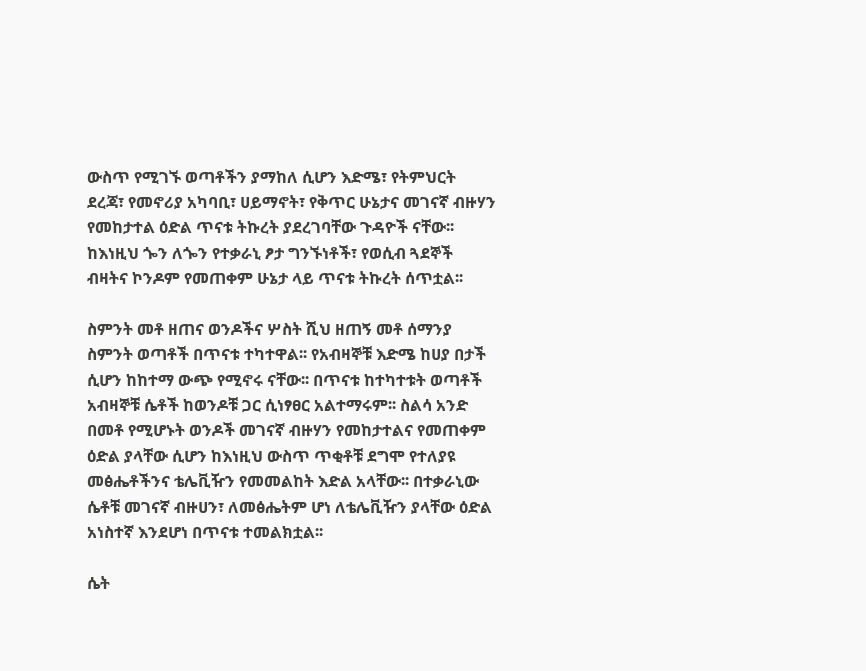ውስጥ የሚገኙ ወጣቶችን ያማከለ ሲሆን እድሜ፣ የትምህርት ደረጃ፣ የመኖሪያ አካባቢ፣ ሀይማኖት፣ የቅጥር ሁኔታና መገናኛ ብዙሃን የመከታተል ዕድል ጥናቱ ትኩረት ያደረገባቸው ጉዳዮች ናቸው፡፡ ከእነዚህ ጐን ለጐን የተቃራኒ ፆታ ግንኙነቶች፣ የወሲብ ጓደኞች ብዛትና ኮንዶም የመጠቀም ሁኔታ ላይ ጥናቱ ትኩረት ሰጥቷል፡፡

ስምንት መቶ ዘጠና ወንዶችና ሦስት ሺህ ዘጠኝ መቶ ሰማንያ ስምንት ወጣቶች በጥናቱ ተካተዋል፡፡ የአብዛኞቹ እድሜ ከሀያ በታች ሲሆን ከከተማ ውጭ የሚኖሩ ናቸው፡፡ በጥናቱ ከተካተቱት ወጣቶች አብዛኞቹ ሴቶች ከወንዶቹ ጋር ሲነፃፀር አልተማሩም፡፡ ስልሳ አንድ በመቶ የሚሆኑት ወንዶች መገናኛ ብዙሃን የመከታተልና የመጠቀም ዕድል ያላቸው ሲሆን ከእነዚህ ውስጥ ጥቂቶቹ ደግሞ የተለያዩ መፅሔቶችንና ቴሌቪዥን የመመልከት እድል አላቸው፡፡ በተቃራኒው ሴቶቹ መገናኛ ብዙሀን፣ ለመፅሔትም ሆነ ለቴሌቪዥን ያላቸው ዕድል አነስተኛ እንደሆነ በጥናቱ ተመልክቷል፡፡

ሴት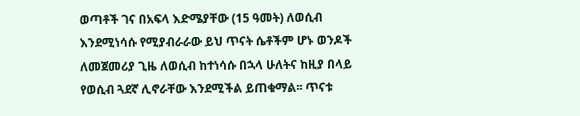ወጣቶች ገና በአፍላ እድሜያቸው (15 ዓመት) ለወሲብ እንደሚነሳሱ የሚያብራራው ይህ ጥናት ሴቶችም ሆኑ ወንዶች ለመጀመሪያ ጊዜ ለወሲብ ከተነሳሱ በኋላ ሁለትና ከዚያ በላይ የወሲብ ጓደኛ ሊኖራቸው እንደሚችል ይጠቁማል፡፡ ጥናቱ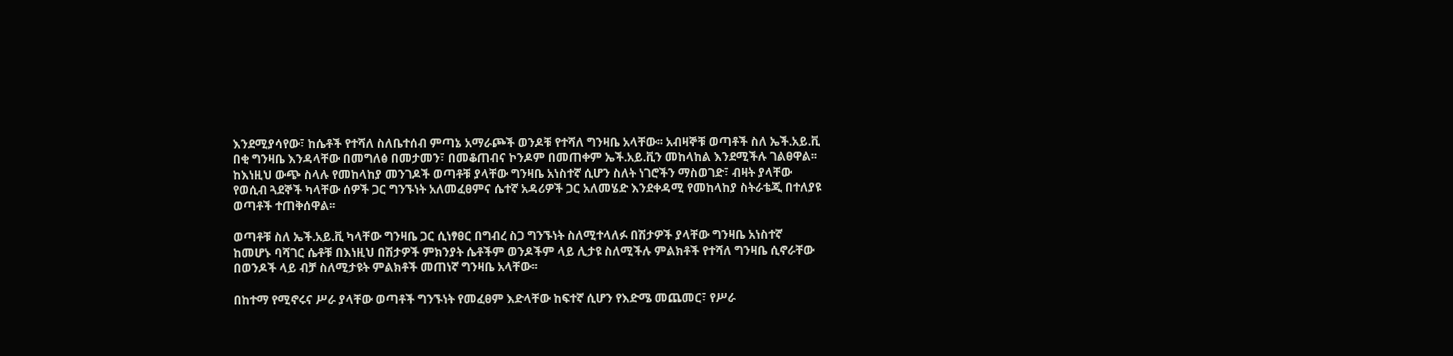እንደሚያሳየው፣ ከሴቶች የተሻለ ስለቤተሰብ ምጣኔ አማራጮች ወንዶቹ የተሻለ ግንዛቤ አላቸው፡፡ አብዛኞቹ ወጣቶች ስለ ኤች.አይ.ቪ በቂ ግንዛቤ እንዳላቸው በመግለፅ በመታመን፣ በመቆጠብና ኮንዶም በመጠቀም ኤች.አይ.ቪን መከላከል እንደሚችሉ ገልፀዋል፡፡ ከእነዚህ ውጭ ስላሉ የመከላከያ መንገዶች ወጣቶቹ ያላቸው ግንዛቤ አነስተኛ ሲሆን ስለት ነገሮችን ማስወገድ፣ ብዛት ያላቸው የወሲብ ጓደኞች ካላቸው ሰዎች ጋር ግንኙነት አለመፈፀምና ሴተኛ አዳሪዎች ጋር አለመሄድ እንደቀዳሚ የመከላከያ ስትራቴጂ በተለያዩ ወጣቶች ተጠቅሰዋል፡፡

ወጣቶቹ ስለ ኤች.አይ.ቪ ካላቸው ግንዛቤ ጋር ሲነፃፀር በግብረ ስጋ ግንኙነት ስለሚተላለፉ በሽታዎች ያላቸው ግንዛቤ አነስተኛ ከመሆኑ ባሻገር ሴቶቹ በእነዚህ በሽታዎች ምክንያት ሴቶችም ወንዶችም ላይ ሊታዩ ስለሚችሉ ምልክቶች የተሻለ ግንዛቤ ሲኖራቸው በወንዶች ላይ ብቻ ስለሚታዩት ምልክቶች መጠነኛ ግንዛቤ አላቸው፡፡

በከተማ የሚኖሩና ሥራ ያላቸው ወጣቶች ግንኙነት የመፈፀም እድላቸው ከፍተኛ ሲሆን የእድሜ መጨመር፣ የሥራ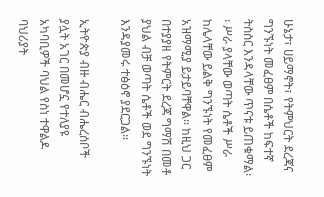ሁኔታ፣ ሀይማኖት፣ የትምህርት ደረጃና ግንኙነት መፈፀም በሴቶች ከፍተኛ ትስስር እንዳላቸው ጥናቱ ይጠቁማል፡፡ ሥራ ያላቸው ወጣት ሴቶች ሥራ ከሌላቸው ይልቅ ግንኙነት የመፈፀም አዝማሚያ ይታይባቸዋል፡፡ ከዚህ ጋር በተያያዘ የትምርት ደረጃ ግማሽ በመቶ ያህል ብቻ ወጣት ሴቶች ወደ ግንኙነት እንዳያመሩ ተፅዕኖ ያደርጋል፡፡

ኢትዮጵያ ብዙ ብሔር ብሔረሰቦች ያሏት አገር በመሆኗ የተለያዩ አካባቢዎች ባህል የስነ ተዋልዶ ባህሪያት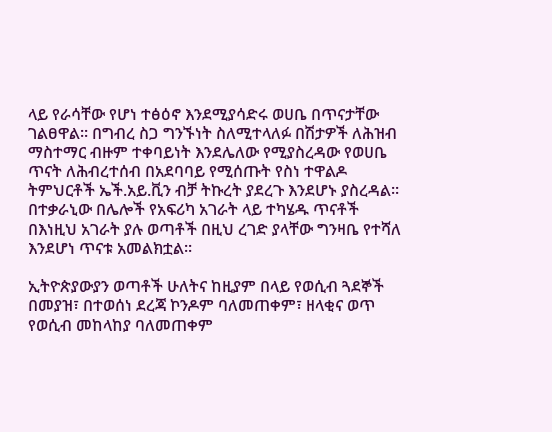ላይ የራሳቸው የሆነ ተፅዕኖ እንደሚያሳድሩ ወሀቤ በጥናታቸው ገልፀዋል፡፡ በግብረ ስጋ ግንኙነት ስለሚተላለፉ በሽታዎች ለሕዝብ ማስተማር ብዙም ተቀባይነት እንደሌለው የሚያስረዳው የወሀቤ ጥናት ለሕብረተሰብ በአደባባይ የሚሰጡት የስነ ተዋልዶ ትምህርቶች ኤች.አይ.ቪን ብቻ ትኩረት ያደረጉ እንደሆኑ ያስረዳል፡፡ በተቃራኒው በሌሎች የአፍሪካ አገራት ላይ ተካሄዱ ጥናቶች በእነዚህ አገራት ያሉ ወጣቶች በዚህ ረገድ ያላቸው ግንዛቤ የተሻለ እንደሆነ ጥናቱ አመልክቷል፡፡

ኢትዮጵያውያን ወጣቶች ሁለትና ከዚያም በላይ የወሲብ ጓደኞች በመያዝ፣ በተወሰነ ደረጃ ኮንዶም ባለመጠቀም፣ ዘላቂና ወጥ የወሲብ መከላከያ ባለመጠቀም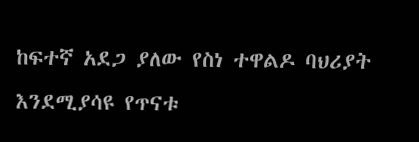ከፍተኛ አደጋ ያለው የስነ ተዋልዶ ባህሪያት እንደሚያሳዩ የጥናቱ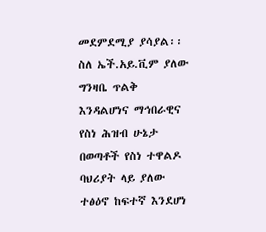መደምደሚያ ያሳያል፡፡ ስለ ኤች.አይ.ቪም ያለው ግንዛቤ ጥልቅ እንዳልሆነና ማኅበራዊና የስነ ሕዝብ ሁኔታ በወጣቶች የስነ ተዋልዶ ባህሪያት ላይ ያለው ተፅዕኖ ከፍተኛ እንደሆነ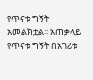የጥናቱ ግኝት አመልክቷል፡፡ አጠቃላይ የጥናቱ ግኝት በአገሪቱ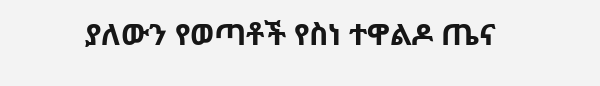ያለውን የወጣቶች የስነ ተዋልዶ ጤና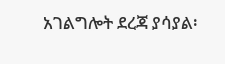አገልግሎት ደረጃ ያሳያል፡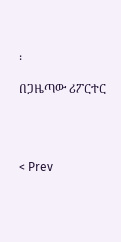፡

በጋዜጣው ሪፖርተር




< Prev